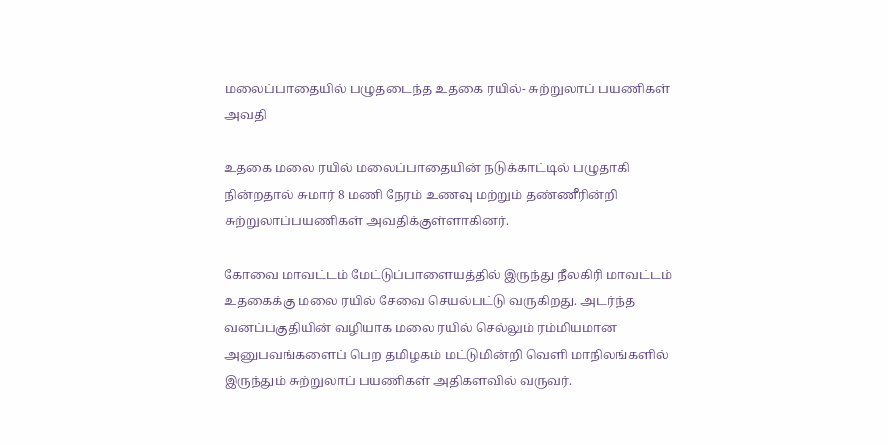மலைப்பாதையில் பழுதடைந்த உதகை ரயில்- சுற்றுலாப் பயணிகள் அவதி

உதகை மலை ரயில் மலைப்பாதையின் நடுக்காட்டில் பழுதாகி நின்றதால் சுமார் 8 மணி நேரம் உணவு மற்றும் தண்ணீரின்றி சுற்றுலாப்பயணிகள் அவதிக்குள்ளாகினர்.

கோவை மாவட்டம் மேட்டுப்பாளையத்தில் இருந்து நீலகிரி மாவட்டம் உதகைக்கு மலை ரயில் சேவை செயல்பட்டு வருகிறது. அடர்ந்த வனப்பகுதியின் வழியாக மலை ரயில் செல்லும் ரம்மியமான அனுபவங்களைப் பெற தமிழகம் மட்டுமின்றி வெளி மாநிலங்களில் இருந்தும் சுற்றுலாப் பயணிகள் அதிகளவில் வருவர்.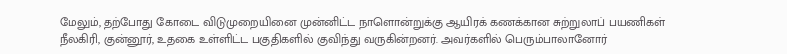மேலும், தற்போது கோடை விடுமுறையினை முன்னிட்ட நாளொன்றுக்கு ஆயிரக் கணக்கான சுற்றுலாப் பயணிகள் நீலகிரி, குன்னூர், உதகை உள்ளிட்ட பகுதிகளில் குவிந்து வருகின்றனர். அவர்களில் பெரும்பாலானோர்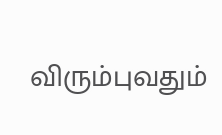விரும்புவதும்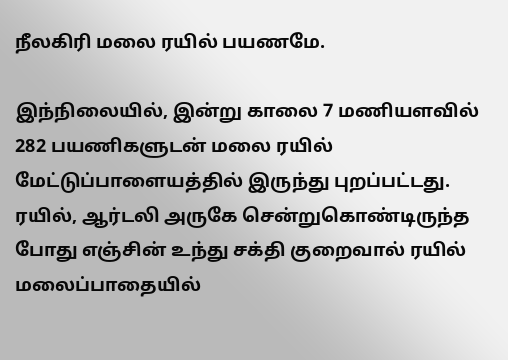நீலகிரி மலை ரயில் பயணமே.

இந்நிலையில், இன்று காலை 7 மணியளவில் 282 பயணிகளுடன் மலை ரயில் மேட்டுப்பாளையத்தில் இருந்து புறப்பட்டது. ரயில், ஆர்டலி அருகே சென்றுகொண்டிருந்த போது எஞ்சின் உந்து சக்தி குறைவால் ரயில் மலைப்பாதையில்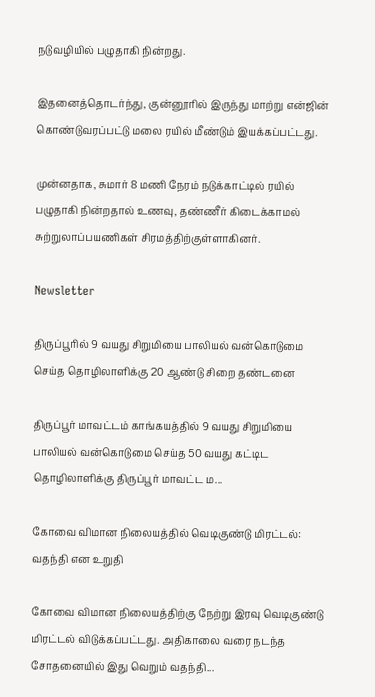நடுவழியில் பழுதாகி நின்றது.

இதனைத்தொடர்ந்து, குன்னூரில் இருந்து மாற்று என்ஜின் கொண்டுவரப்பட்டு மலை ரயில் மீண்டும் இயக்கப்பட்டது.

முன்னதாக, சுமார் 8 மணி நேரம் நடுக்காட்டில் ரயில் பழுதாகி நின்றதால் உணவு, தண்ணீர் கிடைக்காமல் சுற்றுலாப்பயணிகள் சிரமத்திற்குள்ளாகினர்.

Newsletter

திருப்பூரில் 9 வயது சிறுமியை பாலியல் வன்கொடுமை செய்த தொழிலாளிக்கு 20 ஆண்டு சிறை தண்டனை

திருப்பூர் மாவட்டம் காங்கயத்தில் 9 வயது சிறுமியை பாலியல் வன்கொடுமை செய்த 50 வயது கட்டிட தொழிலாளிக்கு திருப்பூர் மாவட்ட ம...

கோவை விமான நிலையத்தில் வெடிகுண்டு மிரட்டல்: வதந்தி என உறுதி

கோவை விமான நிலையத்திற்கு நேற்று இரவு வெடிகுண்டு மிரட்டல் விடுக்கப்பட்டது. அதிகாலை வரை நடந்த சோதனையில் இது வெறும் வதந்தி...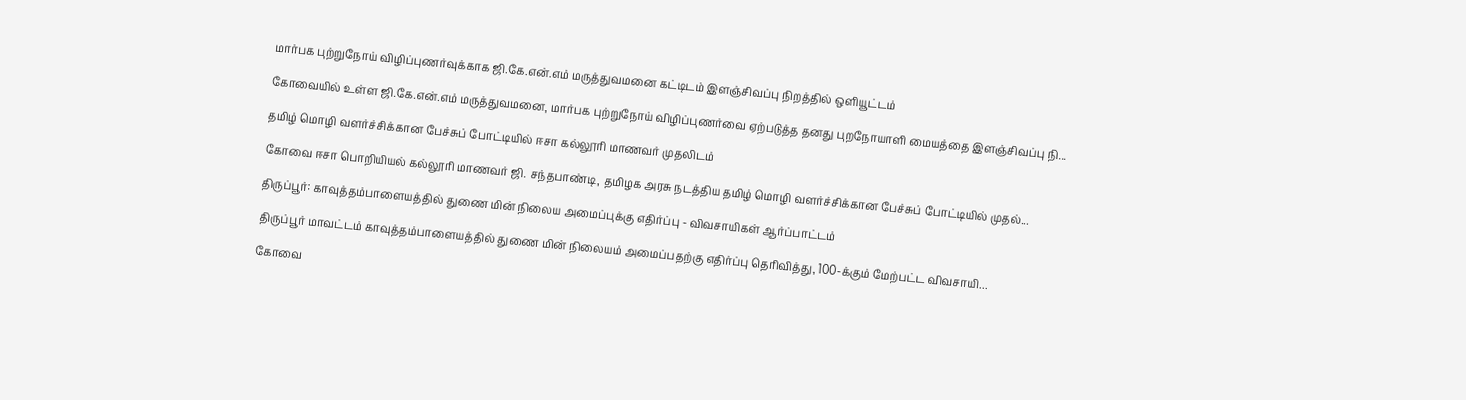மார்பக புற்றுநோய் விழிப்புணர்வுக்காக ஜி.கே.என்.எம் மருத்துவமனை கட்டிடம் இளஞ்சிவப்பு நிறத்தில் ஒளியூட்டம்

கோவையில் உள்ள ஜி.கே.என்.எம் மருத்துவமனை, மார்பக புற்றுநோய் விழிப்புணர்வை ஏற்படுத்த தனது புறநோயாளி மையத்தை இளஞ்சிவப்பு நி...

தமிழ் மொழி வளர்ச்சிக்கான பேச்சுப் போட்டியில் ஈசா கல்லூரி மாணவர் முதலிடம்

கோவை ஈசா பொறியியல் கல்லூரி மாணவர் ஜி. சந்தபாண்டி, தமிழக அரசு நடத்திய தமிழ் மொழி வளர்ச்சிக்கான பேச்சுப் போட்டியில் முதல்...

திருப்பூர்: காவுத்தம்பாளையத்தில் துணை மின் நிலைய அமைப்புக்கு எதிர்ப்பு - விவசாயிகள் ஆர்ப்பாட்டம்

திருப்பூர் மாவட்டம் காவுத்தம்பாளையத்தில் துணை மின் நிலையம் அமைப்பதற்கு எதிர்ப்பு தெரிவித்து, 100-க்கும் மேற்பட்ட விவசாயி...

கோவை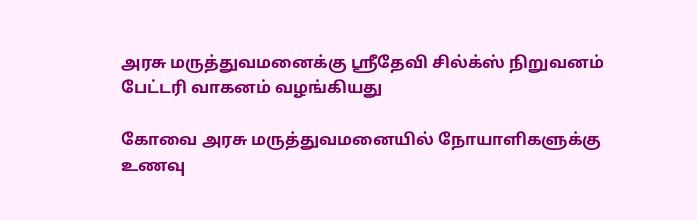அரசு மருத்துவமனைக்கு ஸ்ரீதேவி சில்க்ஸ் நிறுவனம் பேட்டரி வாகனம் வழங்கியது

கோவை அரசு மருத்துவமனையில் நோயாளிகளுக்கு உணவு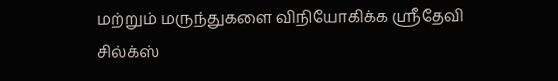மற்றும் மருந்துகளை விநியோகிக்க ஸ்ரீதேவி சில்க்ஸ்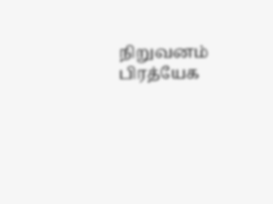நிறுவனம் பிரத்யேக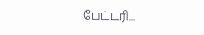பேட்டரி...